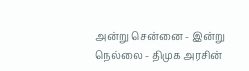அன்று சென்னை - இன்று நெல்லை - திமுக அரசின்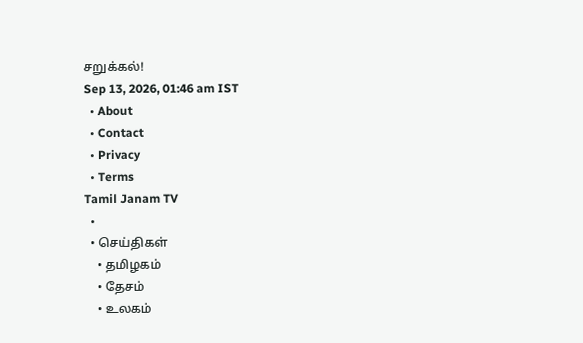சறுக்கல்!
Sep 13, 2026, 01:46 am IST
  • About
  • Contact
  • Privacy
  • Terms
Tamil Janam TV
  •
  • செய்திகள்
    • தமிழகம்
    • தேசம்
    • உலகம்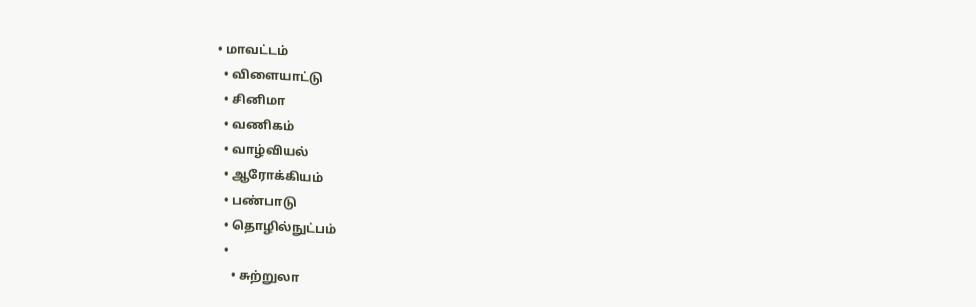• மாவட்டம்
  • விளையாட்டு
  • சினிமா
  • வணிகம்
  • வாழ்வியல்
  • ஆரோக்கியம்
  • பண்பாடு
  • தொழில்நுட்பம்
  •
    • சுற்றுலா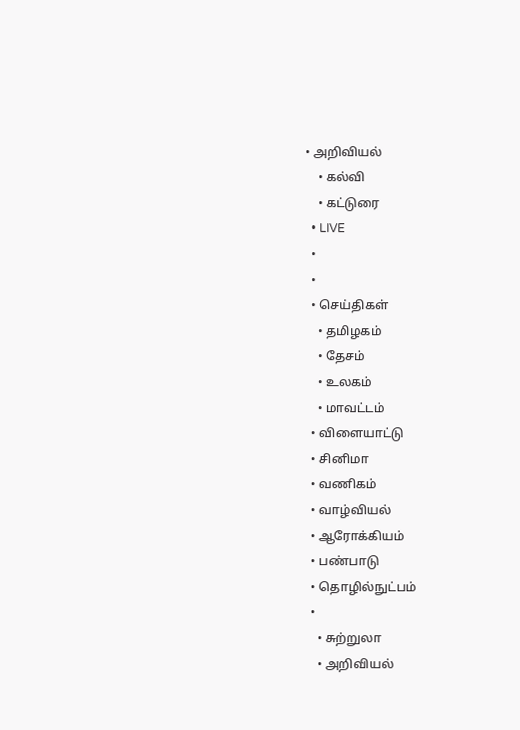• அறிவியல்
    • கல்வி
    • கட்டுரை
  • LIVE
  •
  •
  • செய்திகள்
    • தமிழகம்
    • தேசம்
    • உலகம்
    • மாவட்டம்
  • விளையாட்டு
  • சினிமா
  • வணிகம்
  • வாழ்வியல்
  • ஆரோக்கியம்
  • பண்பாடு
  • தொழில்நுட்பம்
  •
    • சுற்றுலா
    • அறிவியல்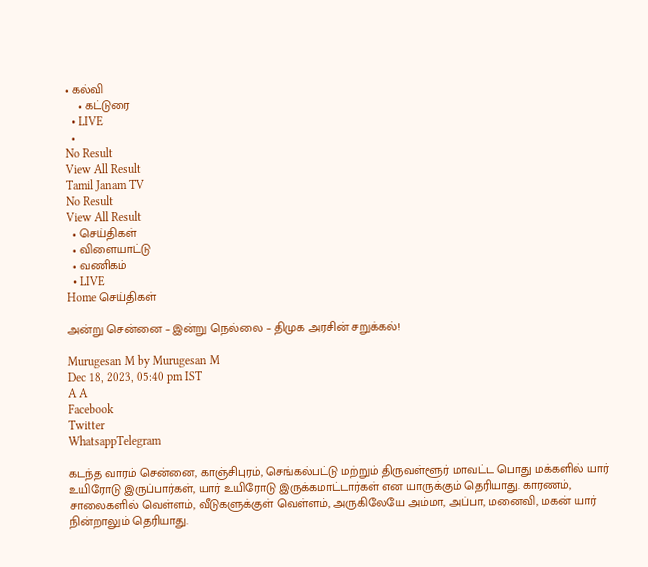• கல்வி
    • கட்டுரை
  • LIVE
  •
No Result
View All Result
Tamil Janam TV
No Result
View All Result
  • செய்திகள்
  • விளையாட்டு
  • வணிகம்
  • LIVE
Home செய்திகள்

அன்று சென்னை – இன்று நெல்லை – திமுக அரசின் சறுக்கல்!

Murugesan M by Murugesan M
Dec 18, 2023, 05:40 pm IST
A A
Facebook
Twitter
WhatsappTelegram

கடந்த வாரம் சென்னை, காஞ்சிபுரம், செங்கல்பட்டு மற்றும் திருவள்ளூர் மாவட்ட பொது மக்களில் யார் உயிரோடு இருப்பார்கள், யார் உயிரோடு இருக்கமாட்டார்கள் என யாருக்கும் தெரியாது. காரணம், சாலைகளில் வெள்ளம், வீடுகளுக்குள் வெள்ளம், அருகிலேயே அம்மா, அப்பா, மனைவி, மகன் யார் நின்றாலும் தெரியாது.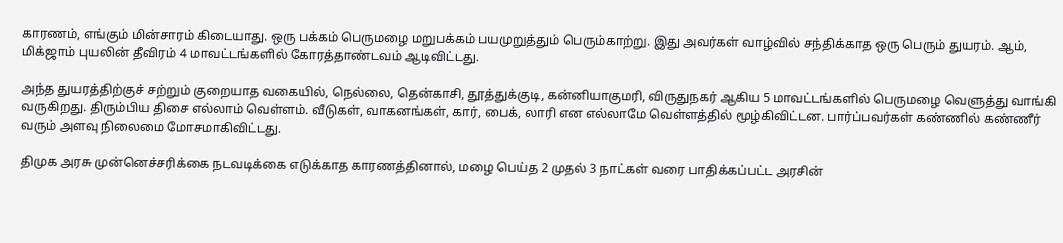காரணம், எங்கும் மின்சாரம் கிடையாது. ஒரு பக்கம் பெருமழை மறுபக்கம் பயமுறுத்தும் பெரும்காற்று. இது அவர்கள் வாழ்வில் சந்திக்காத ஒரு பெரும் துயரம். ஆம், மிக்ஜாம் புயலின் தீவிரம் 4 மாவட்டங்களில் கோரத்தாண்டவம் ஆடிவிட்டது.

அந்த துயரத்திற்குச் சற்றும் குறையாத வகையில், நெல்லை, தென்காசி, தூத்துக்குடி, கன்னியாகுமரி, விருதுநகர் ஆகிய 5 மாவட்டங்களில் பெருமழை வெளுத்து வாங்கி வருகிறது. திரும்பிய திசை எல்லாம் வெள்ளம். வீடுகள், வாகனங்கள், கார், பைக், லாரி என எல்லாமே வெள்ளத்தில் மூழ்கிவிட்டன. பார்ப்பவர்கள் கண்ணில் கண்ணீர் வரும் அளவு நிலைமை மோசமாகிவிட்டது.

திமுக அரசு முன்னெச்சரிக்கை நடவடிக்கை எடுக்காத காரணத்தினால், மழை பெய்த 2 முதல் 3 நாட்கள் வரை பாதிக்கப்பட்ட அரசின்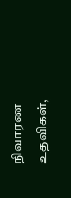நிவாரண உதவிகள்,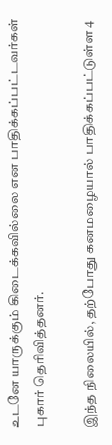உடனே யாருக்கும் கிடைக்கவில்லை என பாதிக்கப்பட்டவர்கள் புகார் தெரிவித்தனர்.

இந்த நிலையில், தற்போது கனமழையால் பாதிக்கப்பட்டுள்ள 4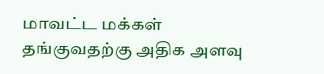மாவட்ட மக்கள் தங்குவதற்கு அதிக அளவு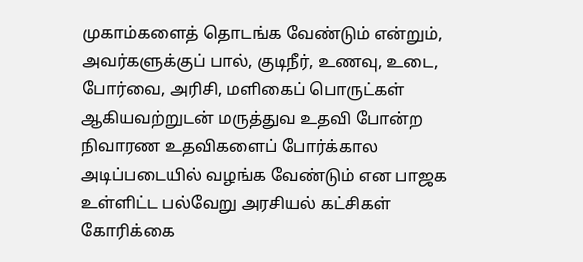முகாம்களைத் தொடங்க வேண்டும் என்றும், அவர்களுக்குப் பால், குடிநீர், உணவு, உடை, போர்வை, அரிசி, மளிகைப் பொருட்கள் ஆகியவற்றுடன் மருத்துவ உதவி போன்ற நிவாரண உதவிகளைப் போர்க்கால அடிப்படையில் வழங்க வேண்டும் என பாஜக உள்ளிட்ட பல்வேறு அரசியல் கட்சிகள் கோரிக்கை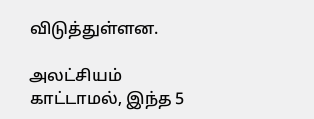விடுத்துள்ளன.

அலட்சியம் காட்டாமல், இந்த 5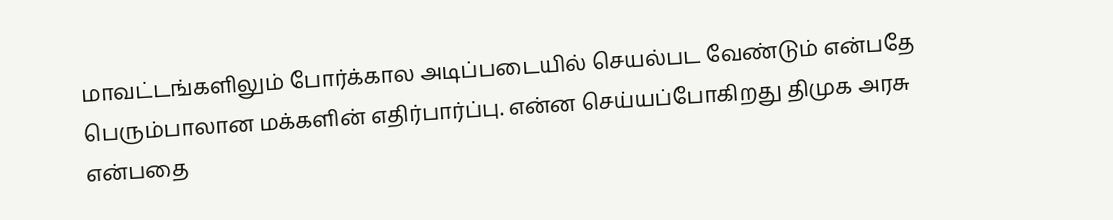மாவட்டங்களிலும் போர்க்கால அடிப்படையில் செயல்பட வேண்டும் என்பதே பெரும்பாலான மக்களின் எதிர்பார்ப்பு. என்ன செய்யப்போகிறது திமுக அரசு என்பதை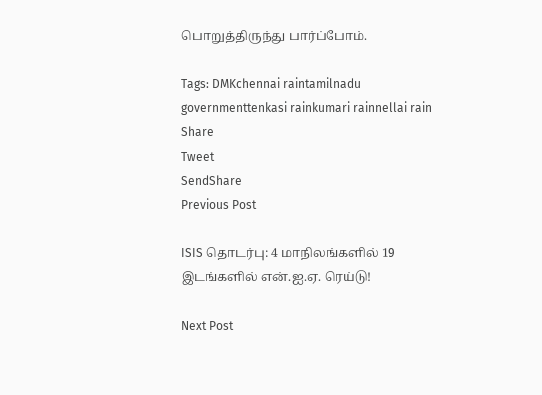பொறுத்திருந்து பார்ப்போம்.

Tags: DMKchennai raintamilnadu governmenttenkasi rainkumari rainnellai rain
Share
Tweet
SendShare
Previous Post

ISIS தொடர்பு: 4 மாநிலங்களில் 19 இடங்களில் என்.ஐ.ஏ. ரெய்டு!

Next Post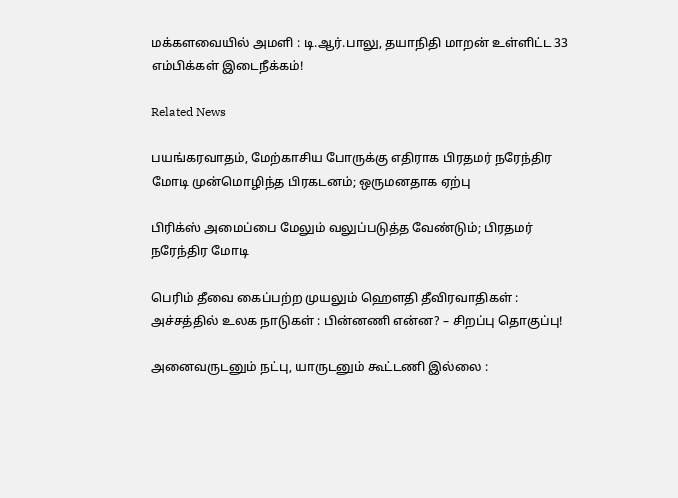மக்களவையில் அமளி : டி.ஆர்.பாலு, தயாநிதி மாறன் உள்ளிட்ட 33 எம்பிக்கள் இடைநீக்கம்!

Related News

பயங்கரவாதம், மேற்காசிய போருக்கு எதிராக பிரதமர் நரேந்திர மோடி முன்மொழிந்த பிரகடனம்; ஒருமனதாக ஏற்பு

பிரிக்ஸ் அமைப்பை மேலும் வலுப்படுத்த வேண்டும்; பிரதமர் நரேந்திர மோடி

பெரிம் தீவை கைப்பற்ற முயலும் ஹெளதி தீவிரவாதிகள் : அச்சத்தில் உலக நாடுகள் : பின்னணி என்ன? – சிறப்பு தொகுப்பு!

அனைவருடனும் நட்பு, யாருடனும் கூட்டணி இல்லை :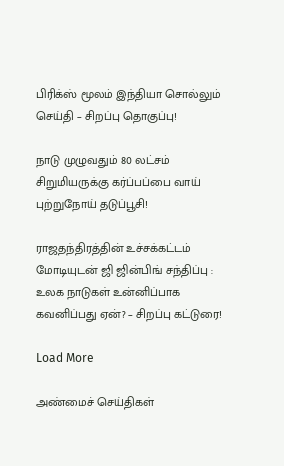பிரிக்ஸ் மூலம் இந்தியா சொல்லும் செய்தி – சிறப்பு தொகுப்பு!

நாடு முழுவதும் 80 லட்சம் சிறுமியருக்கு கர்ப்பப்பை வாய் புற்றுநோய் தடுப்பூசி!

ராஜதந்திரத்தின் உச்சக்கட்டம் மோடியுடன் ஜி ஜின்பிங் சந்திப்பு : உலக நாடுகள் உன்னிப்பாக கவனிப்பது ஏன்? – சிறப்பு கட்டுரை!

Load More

அண்மைச் செய்திகள்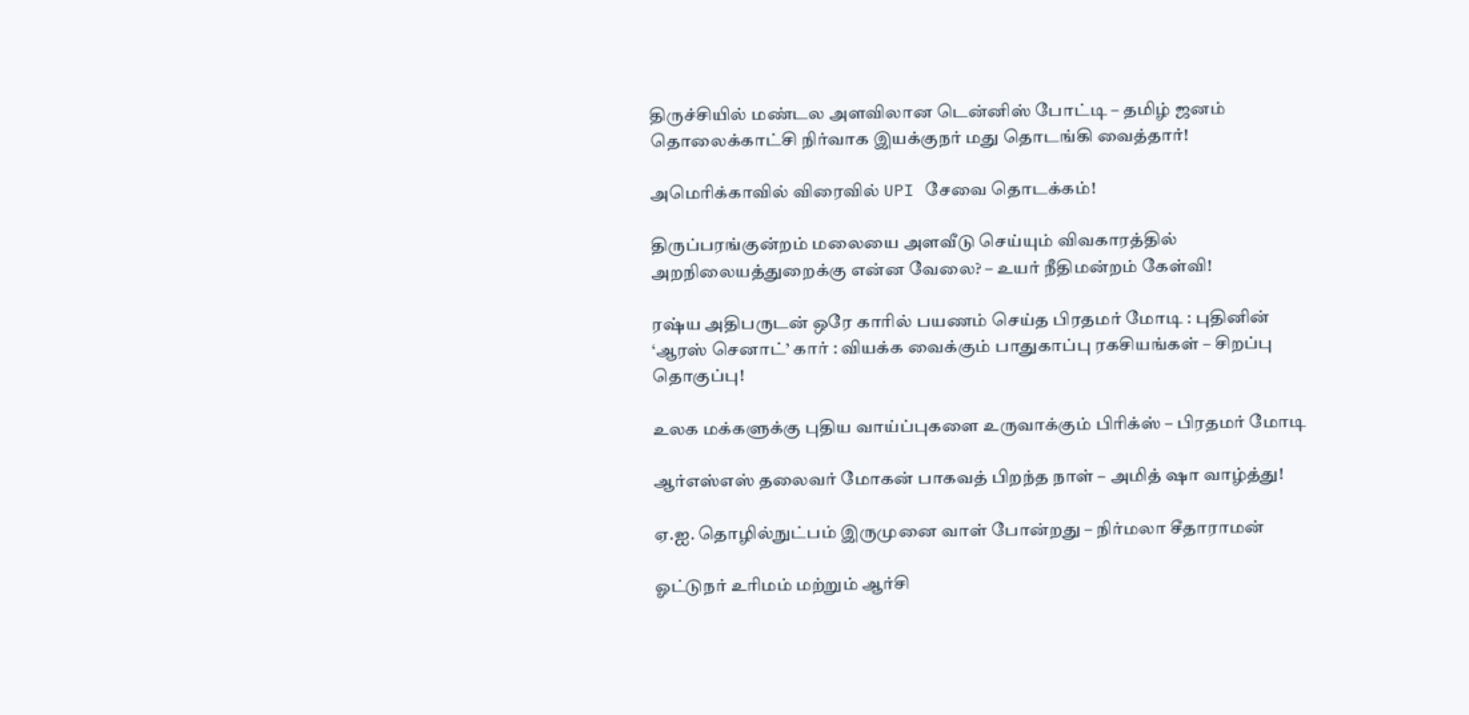திருச்சியில் மண்டல அளவிலான டென்னிஸ் போட்டி – தமிழ் ஜனம் தொலைக்காட்சி நிர்வாக இயக்குநர் மது தொடங்கி வைத்தார்!

அமெரிக்காவில் விரைவில் UPI சேவை தொடக்கம்!

திருப்பரங்குன்றம் மலையை அளவீடு செய்யும் விவகாரத்தில் அறநிலையத்துறைக்கு என்ன வேலை? – உயர் நீதிமன்றம் கேள்வி!

ரஷ்ய அதிபருடன் ஒரே காரில் பயணம் செய்த பிரதமர் மோடி : புதினின் ‘ஆரஸ் செனாட்’ கார் : வியக்க வைக்கும் பாதுகாப்பு ரகசியங்கள் – சிறப்பு தொகுப்பு!

உலக மக்களுக்கு புதிய வாய்ப்புகளை உருவாக்கும் பிரிக்ஸ் – பிரதமர் மோடி

ஆர்எஸ்எஸ் தலைவர் மோகன் பாகவத் பிறந்த நாள் – அமித் ஷா வாழ்த்து!

ஏ.ஐ. தொழில்நுட்பம் இருமுனை வாள் போன்றது – நிர்மலா சீதாராமன்

ஓட்டுநர் உரிமம் மற்றும் ஆர்சி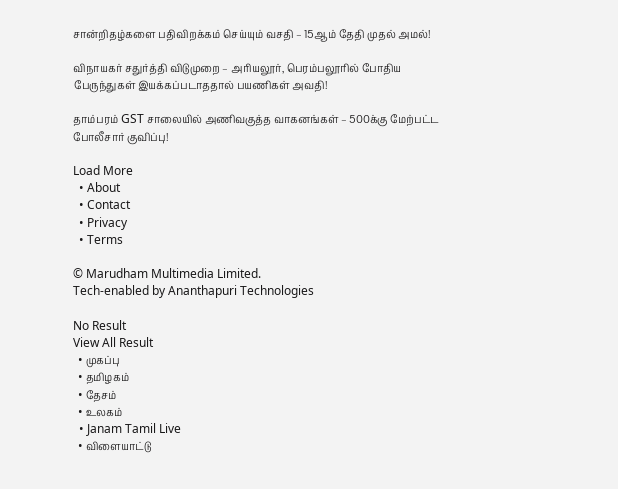சான்றிதழ்களை பதிவிறக்கம் செய்யும் வசதி – 15ஆம் தேதி முதல் அமல்!

விநாயகர் சதுர்த்தி விடுமுறை – அரியலூர், பெரம்பலூரில் போதிய பேருந்துகள் இயக்கப்படாததால் பயணிகள் அவதி!

தாம்பரம் GST சாலையில் அணிவகுத்த வாகனங்கள் – 500க்கு மேற்பட்ட போலீசார் குவிப்பு!

Load More
  • About
  • Contact
  • Privacy
  • Terms

© Marudham Multimedia Limited.
Tech-enabled by Ananthapuri Technologies

No Result
View All Result
  • முகப்பு
  • தமிழகம்
  • தேசம்
  • உலகம்
  • Janam Tamil Live
  • விளையாட்டு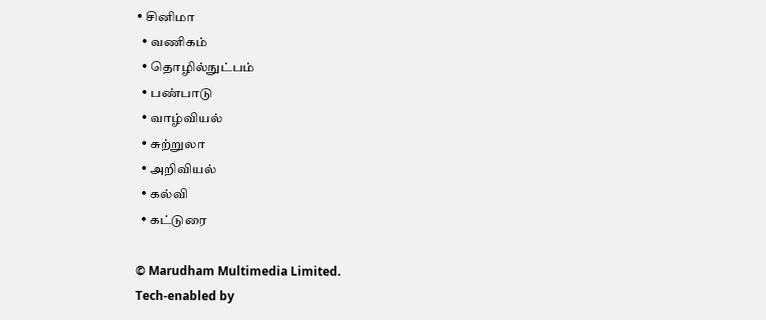• சினிமா
  • வணிகம்
  • தொழில்நுட்பம்
  • பண்பாடு
  • வாழ்வியல்
  • சுற்றுலா
  • அறிவியல்
  • கல்வி
  • கட்டுரை

© Marudham Multimedia Limited.
Tech-enabled by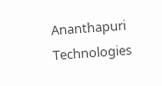Ananthapuri Technologies